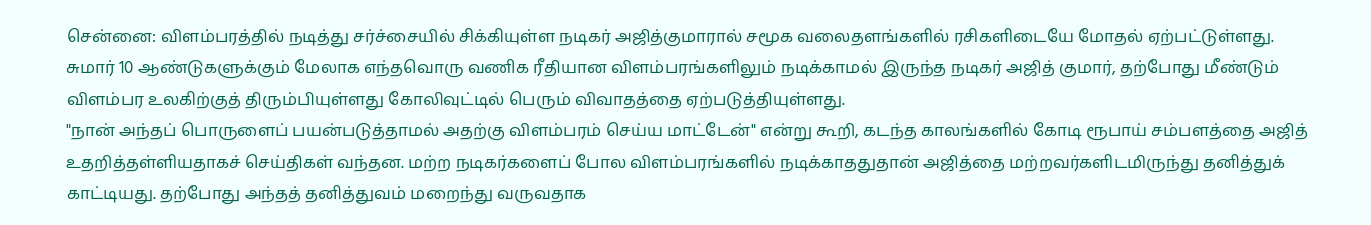சென்னை: விளம்பரத்தில் நடித்து சர்ச்சையில் சிக்கியுள்ள நடிகர் அஜித்குமாரால் சமூக வலைதளங்களில் ரசிகளிடையே மோதல் ஏற்பட்டுள்ளது.
சுமார் 10 ஆண்டுகளுக்கும் மேலாக எந்தவொரு வணிக ரீதியான விளம்பரங்களிலும் நடிக்காமல் இருந்த நடிகர் அஜித் குமார், தற்போது மீண்டும் விளம்பர உலகிற்குத் திரும்பியுள்ளது கோலிவுட்டில் பெரும் விவாதத்தை ஏற்படுத்தியுள்ளது.
"நான் அந்தப் பொருளைப் பயன்படுத்தாமல் அதற்கு விளம்பரம் செய்ய மாட்டேன்" என்று கூறி, கடந்த காலங்களில் கோடி ரூபாய் சம்பளத்தை அஜித் உதறித்தள்ளியதாகச் செய்திகள் வந்தன. மற்ற நடிகர்களைப் போல விளம்பரங்களில் நடிக்காததுதான் அஜித்தை மற்றவர்களிடமிருந்து தனித்துக் காட்டியது. தற்போது அந்தத் தனித்துவம் மறைந்து வருவதாக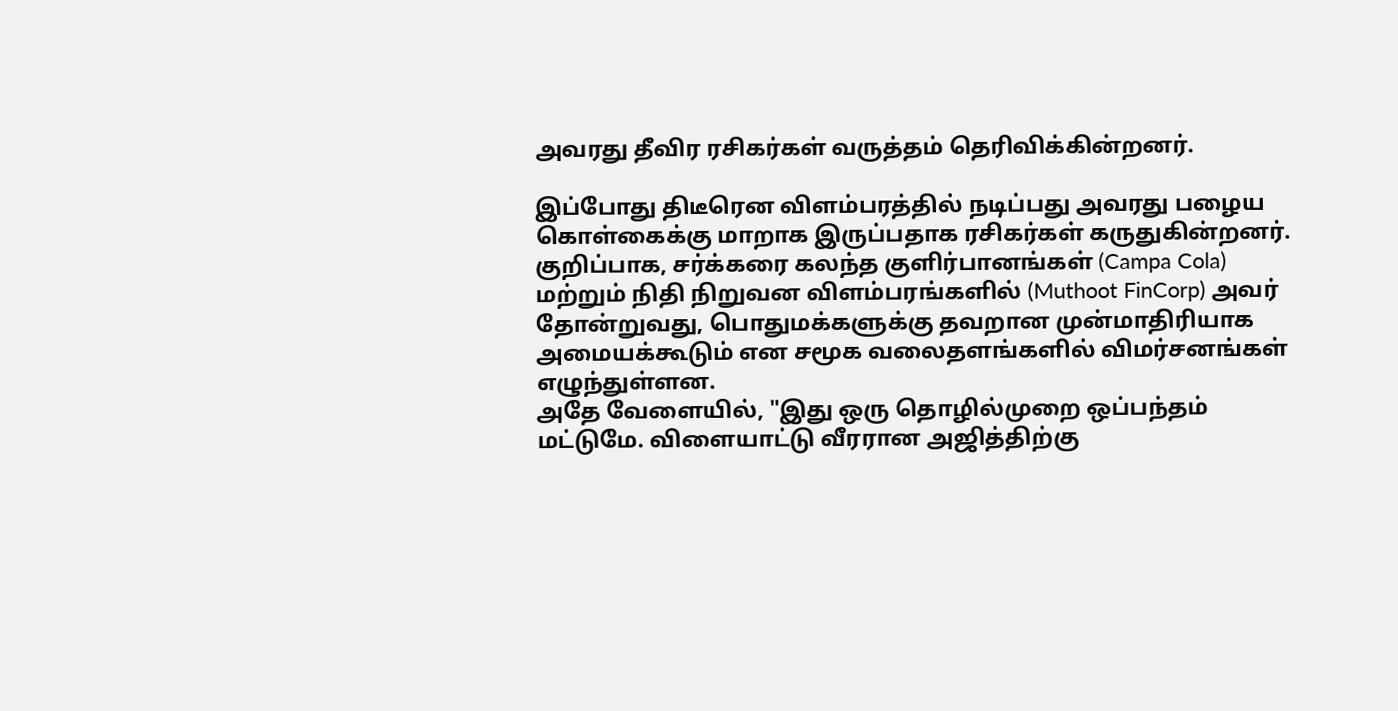அவரது தீவிர ரசிகர்கள் வருத்தம் தெரிவிக்கின்றனர்.

இப்போது திடீரென விளம்பரத்தில் நடிப்பது அவரது பழைய கொள்கைக்கு மாறாக இருப்பதாக ரசிகர்கள் கருதுகின்றனர். குறிப்பாக, சர்க்கரை கலந்த குளிர்பானங்கள் (Campa Cola) மற்றும் நிதி நிறுவன விளம்பரங்களில் (Muthoot FinCorp) அவர் தோன்றுவது, பொதுமக்களுக்கு தவறான முன்மாதிரியாக அமையக்கூடும் என சமூக வலைதளங்களில் விமர்சனங்கள் எழுந்துள்ளன.
அதே வேளையில், "இது ஒரு தொழில்முறை ஒப்பந்தம் மட்டுமே. விளையாட்டு வீரரான அஜித்திற்கு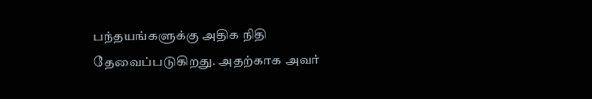பந்தயங்களுக்கு அதிக நிதி தேவைப்படுகிறது. அதற்காக அவர்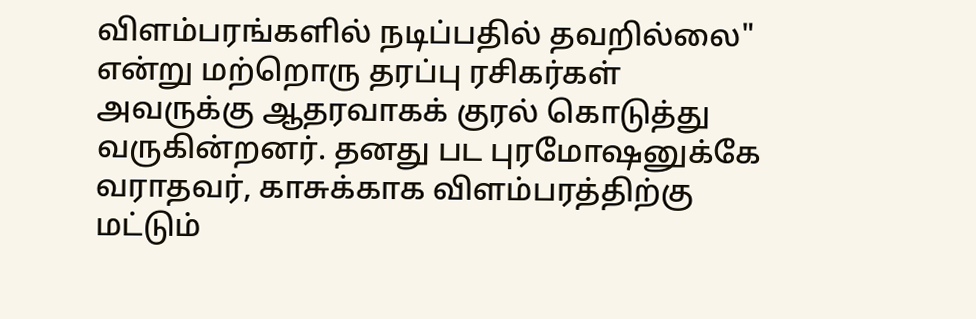விளம்பரங்களில் நடிப்பதில் தவறில்லை" என்று மற்றொரு தரப்பு ரசிகர்கள் அவருக்கு ஆதரவாகக் குரல் கொடுத்து வருகின்றனர். தனது பட புரமோஷனுக்கே வராதவர், காசுக்காக விளம்பரத்திற்கு மட்டும்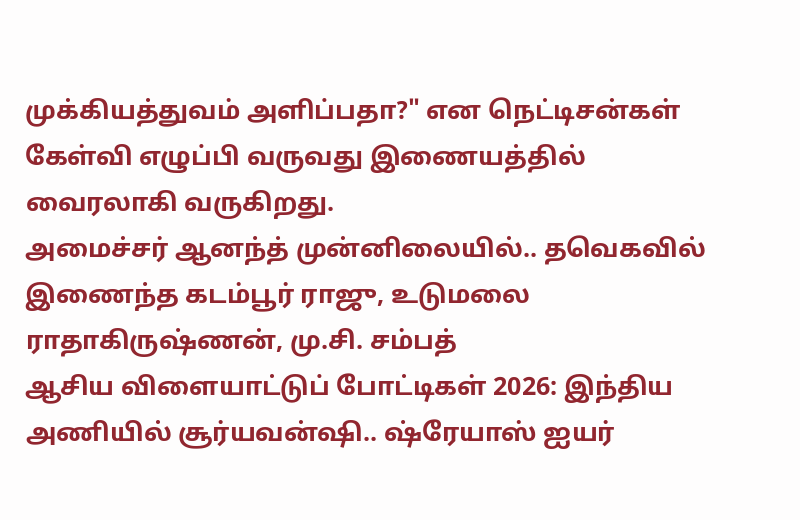முக்கியத்துவம் அளிப்பதா?" என நெட்டிசன்கள் கேள்வி எழுப்பி வருவது இணையத்தில் வைரலாகி வருகிறது.
அமைச்சர் ஆனந்த் முன்னிலையில்.. தவெகவில் இணைந்த கடம்பூர் ராஜு, உடுமலை ராதாகிருஷ்ணன், மு.சி. சம்பத்
ஆசிய விளையாட்டுப் போட்டிகள் 2026: இந்திய அணியில் சூர்யவன்ஷி.. ஷ்ரேயாஸ் ஐயர்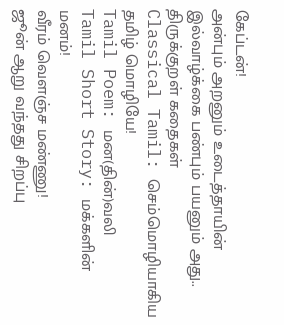கேப்டன்!
அன்பும் அறனும் உடைத்தாயின் இல்வாழ்க்கை பண்பும் பயனும் அது.. திருக்குறள் கதைகள்
Classical Tamil: செம்மொழியாகிய தமிழ் மொழியே!
Tamil Poem: மன(தின்)வலி
Tamil Short Story: மக்களின் மனம்!
வீரம் வெளஞ்ச மண்ணு!
ஜூன் ஆறு வந்தது சிறப்பு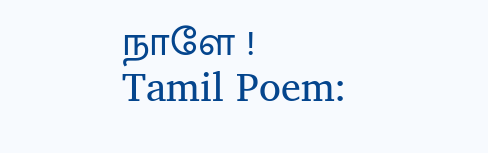நாளே !
Tamil Poem: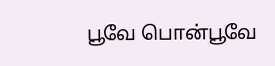பூவே பொன்பூவே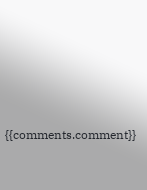{{comments.comment}}